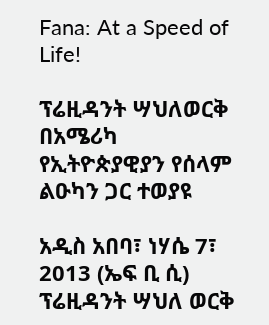Fana: At a Speed of Life!

ፕሬዚዳንት ሣህለወርቅ በአሜሪካ የኢትዮጵያዊያን የሰላም ልዑካን ጋር ተወያዩ

አዲስ አበባ፣ ነሃሴ 7፣ 2013 (ኤፍ ቢ ሲ) ፕሬዚዳንት ሣህለ ወርቅ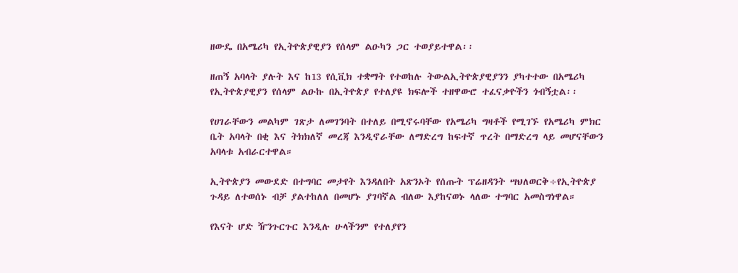ዘውዴ በአሜሪካ የኢትዮጵያዊያን የሰላም ልዑካን ጋር ተወያይተዋል፡፡

ዘጠኝ አባላት ያሉት እና ከ13 የሲቪክ ተቋማት የተወከሉ ትውልኢትዮጵያዊያንን ያካተተው በአሜሪካ የኢትዮጵያዊያን የሰላም ልዑኩ በኢትዮጵያ የተለያዩ ክፍሎች ተዘዋውሮ ተፈናቃዮችን ጎብኝቷል፡፡

የሀገራቸውን መልካም ገጽታ ለመገንባት በተለይ በሚኖሩባቸው የአሜሪካ ግዛቶች የሚገኙ የአሜሪካ ምክር ቤት አባላት በቂ እና ትክክለኛ መረጃ እንዲኖራቸው ለማድረግ ከፍተኛ ጥረት በማድረግ ላይ መሆናቸውን አባላቱ አብራርተዋል።

ኢትዮጵያን መውደድ በተግባር መታየት እንዳለበት አጽንኦት የሰጡት ፕሬዘዳንት ሣህለወርቅ÷የኢትዮጵያ ጉዳይ ለተወሰኑ ብቻ ያልተከለለ በመሆኑ ያገባኛል ብለው እያከናወኑ ላለው ተግባር አመስግነዋል።

የእናት ሆድ ዥንጉርጉር እንዲሉ ሁላችንም የተለያየን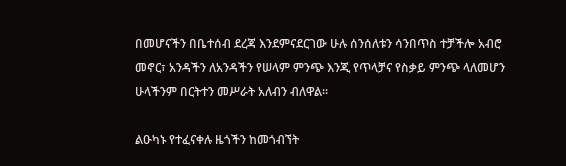በመሆናችን በቤተሰብ ደረጃ እንደምናደርገው ሁሉ ሰንሰለቱን ሳንበጥስ ተቻችሎ አብሮ መኖር፣ አንዳችን ለአንዳችን የሠላም ምንጭ እንጂ የጥላቻና የስቃይ ምንጭ ላለመሆን ሁላችንም በርትተን መሥራት አለብን ብለዋል፡፡

ልዑካኑ የተፈናቀሉ ዜጎችን ከመጎብኘት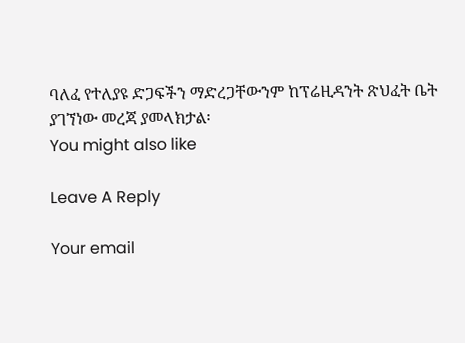ባለፈ የተለያዩ ድጋፍችን ማድረጋቸውንም ከፕሬዚዳንት ጽህፈት ቤት ያገኘነው መረጃ ያመላክታል፡
You might also like

Leave A Reply

Your email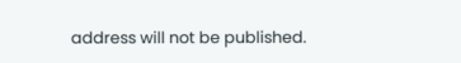address will not be published.